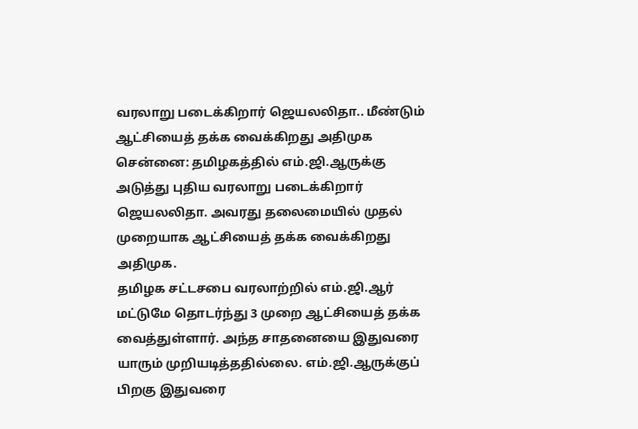வரலாறு படைக்கிறார் ஜெயலலிதா.. மீண்டும் ஆட்சியைத் தக்க வைக்கிறது அதிமுக
சென்னை: தமிழகத்தில் எம்.ஜி.ஆருக்கு அடுத்து புதிய வரலாறு படைக்கிறார் ஜெயலலிதா. அவரது தலைமையில் முதல் முறையாக ஆட்சியைத் தக்க வைக்கிறது அதிமுக.
தமிழக சட்டசபை வரலாற்றில் எம்.ஜி.ஆர் மட்டுமே தொடர்ந்து 3 முறை ஆட்சியைத் தக்க வைத்துள்ளார். அந்த சாதனையை இதுவரை யாரும் முறியடித்ததில்லை. எம்.ஜி.ஆருக்குப் பிறகு இதுவரை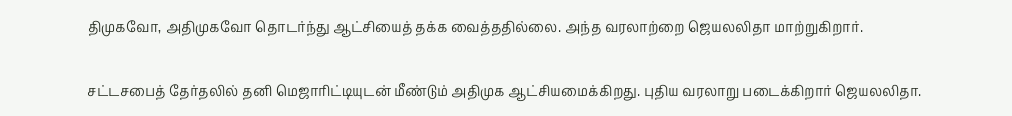திமுகவோ, அதிமுகவோ தொடர்ந்து ஆட்சியைத் தக்க வைத்ததில்லை. அந்த வரலாற்றை ஜெயலலிதா மாற்றுகிறார்.

சட்டசபைத் தேர்தலில் தனி மெஜாரிட்டியுடன் மீண்டும் அதிமுக ஆட்சியமைக்கிறது. புதிய வரலாறு படைக்கிறார் ஜெயலலிதா.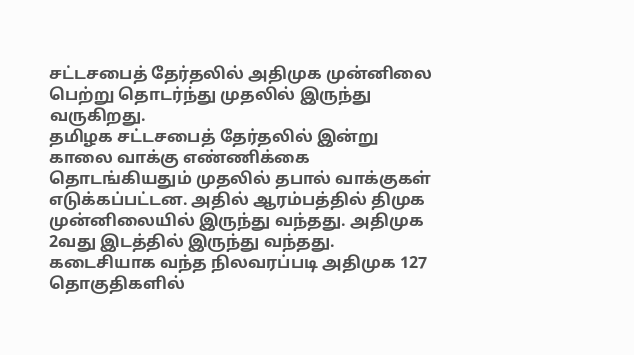சட்டசபைத் தேர்தலில் அதிமுக முன்னிலை பெற்று தொடர்ந்து முதலில் இருந்து வருகிறது.
தமிழக சட்டசபைத் தேர்தலில் இன்று காலை வாக்கு எண்ணிக்கை தொடங்கியதும் முதலில் தபால் வாக்குகள் எடுக்கப்பட்டன. அதில் ஆரம்பத்தில் திமுக முன்னிலையில் இருந்து வந்தது. அதிமுக 2வது இடத்தில் இருந்து வந்தது.
கடைசியாக வந்த நிலவரப்படி அதிமுக 127 தொகுதிகளில்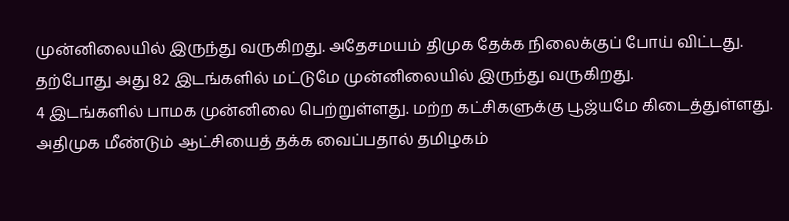முன்னிலையில் இருந்து வருகிறது. அதேசமயம் திமுக தேக்க நிலைக்குப் போய் விட்டது. தற்போது அது 82 இடங்களில் மட்டுமே முன்னிலையில் இருந்து வருகிறது.
4 இடங்களில் பாமக முன்னிலை பெற்றுள்ளது. மற்ற கட்சிகளுக்கு பூஜ்யமே கிடைத்துள்ளது.
அதிமுக மீண்டும் ஆட்சியைத் தக்க வைப்பதால் தமிழகம்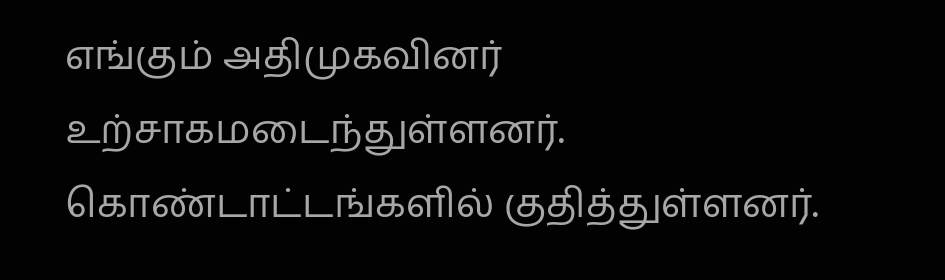எங்கும் அதிமுகவினர் உற்சாகமடைந்துள்ளனர். கொண்டாட்டங்களில் குதித்துள்ளனர்.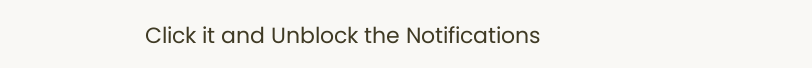Click it and Unblock the Notifications